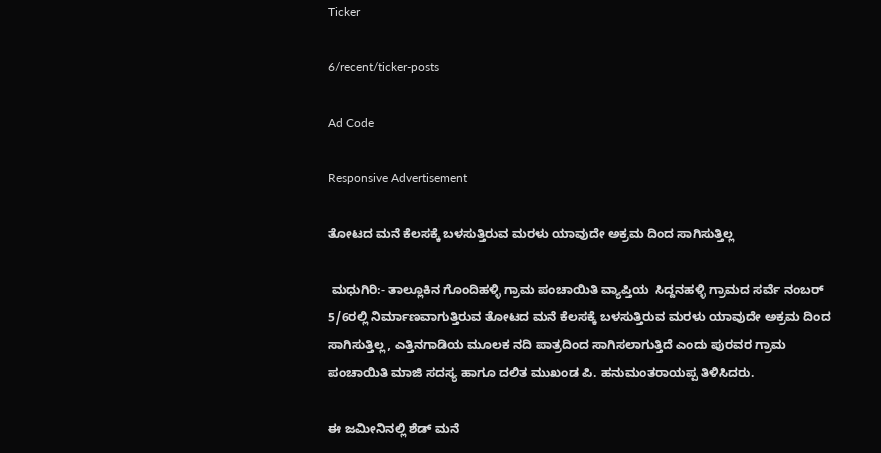Ticker

6/recent/ticker-posts

Ad Code

Responsive Advertisement

ತೋಟದ ಮನೆ ಕೆಲಸಕ್ಕೆ ಬಳಸುತ್ತಿರುವ ಮರಳು ಯಾವುದೇ ಅಕ್ರಮ ದಿಂದ ಸಾಗಿಸುತ್ತಿಲ್ಲ

 ಮಧುಗಿರಿ:- ತಾಲ್ಲೂಕಿನ ಗೊಂದಿಹಳ್ಳಿ ಗ್ರಾಮ ಪಂಚಾಯಿತಿ ವ್ಯಾಪ್ತಿಯ  ಸಿದ್ದನಹಳ್ಳಿ ಗ್ರಾಮದ ಸರ್ವೆ ನಂಬರ್ 5/6ರಲ್ಲಿ ನಿರ್ಮಾಣವಾಗುತ್ತಿರುವ ತೋಟದ ಮನೆ ಕೆಲಸಕ್ಕೆ ಬಳಸುತ್ತಿರುವ ಮರಳು ಯಾವುದೇ ಅಕ್ರಮ ದಿಂದ ಸಾಗಿಸುತ್ತಿಲ್ಲ, ಎತ್ತಿನಗಾಡಿಯ ಮೂಲಕ ನದಿ ಪಾತ್ರದಿಂದ ಸಾಗಿಸಲಾಗುತ್ತಿದೆ ಎಂದು ಪುರವರ ಗ್ರಾಮ ಪಂಚಾಯಿತಿ ಮಾಜಿ ಸದಸ್ಯ ಹಾಗೂ ದಲಿತ ಮುಖಂಡ ಪಿ. ಹನುಮಂತರಾಯಪ್ಪ ತಿಳಿಸಿದರು.

ಈ ಜಮೀನಿನಲ್ಲಿ ಶೆಡ್ ಮನೆ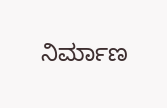ನಿರ್ಮಾಣ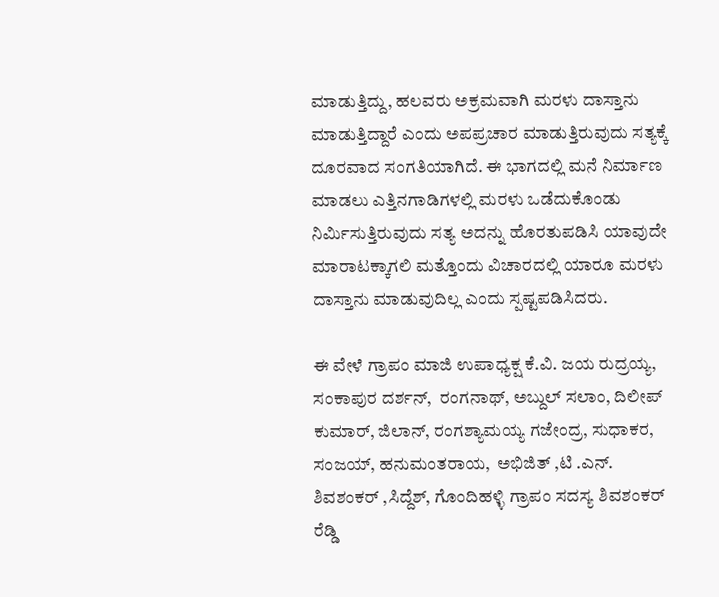ಮಾಡುತ್ತಿದ್ದು, ಹಲವರು ಅಕ್ರಮವಾಗಿ ಮರಳು ದಾಸ್ತಾನು ಮಾಡುತ್ತಿದ್ದಾರೆ ಎಂದು ಅಪಪ್ರಚಾರ ಮಾಡುತ್ತಿರುವುದು ಸತ್ಯಕ್ಕೆ ದೂರವಾದ ಸಂಗತಿಯಾಗಿದೆ. ಈ ಭಾಗದಲ್ಲಿ ಮನೆ ನಿರ್ಮಾಣ ಮಾಡಲು ಎತ್ತಿನಗಾಡಿಗಳಲ್ಲಿ ಮರಳು ಒಡೆದುಕೊಂಡು ನಿರ್ಮಿಸುತ್ತಿರುವುದು ಸತ್ಯ ಅದನ್ನು ಹೊರತುಪಡಿಸಿ ಯಾವುದೇ ಮಾರಾಟಕ್ಕಾಗಲಿ ಮತ್ತೊಂದು ವಿಚಾರದಲ್ಲಿ ಯಾರೂ ಮರಳು ದಾಸ್ತಾನು ಮಾಡುವುದಿಲ್ಲ ಎಂದು ಸ್ಪಷ್ಟಪಡಿಸಿದರು.

ಈ ವೇಳೆ ಗ್ರಾಪಂ ಮಾಜಿ ಉಪಾಧ್ಯಕ್ಷ ಕೆ.ವಿ. ಜಯ ರುದ್ರಯ್ಯ, ಸಂಕಾಪುರ ದರ್ಶನ್,  ರಂಗನಾಥ್, ಅಬ್ದುಲ್ ಸಲಾಂ, ದಿಲೀಪ್ ಕುಮಾರ್, ಜಿಲಾನ್, ರಂಗಶ್ಯಾಮಯ್ಯ ಗಜೇಂದ್ರ, ಸುಧಾಕರ, ಸಂಜಯ್, ಹನುಮಂತರಾಯ,  ಅಭಿಜಿತ್ ,ಟಿ .ಎನ್. ಶಿವಶಂಕರ್ ,ಸಿದ್ದೆಶ್, ಗೊಂದಿಹಳ್ಳಿ ಗ್ರಾಪಂ ಸದಸ್ಯ ಶಿವಶಂಕರ್ ರೆಡ್ಡಿ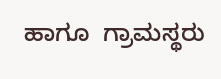ಹಾಗೂ  ಗ್ರಾಮಸ್ಥರು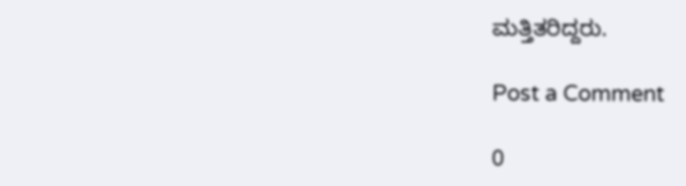ಮತ್ತಿತರಿದ್ದರು.

Post a Comment

0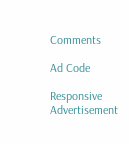Comments

Ad Code

Responsive Advertisement